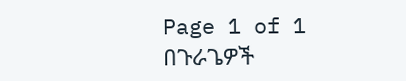Page 1 of 1
በጉራጌዎች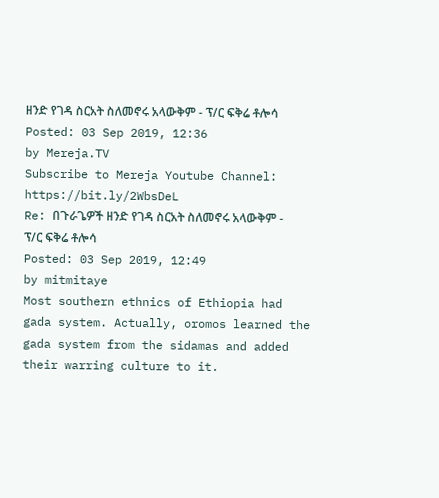ዘንድ የገዳ ስርአት ስለመኖሩ አላውቅም - ፕ/ር ፍቅሬ ቶሎሳ
Posted: 03 Sep 2019, 12:36
by Mereja.TV
Subscribe to Mereja Youtube Channel:
https://bit.ly/2WbsDeL
Re: በጉራጌዎች ዘንድ የገዳ ስርአት ስለመኖሩ አላውቅም - ፕ/ር ፍቅሬ ቶሎሳ
Posted: 03 Sep 2019, 12:49
by mitmitaye
Most southern ethnics of Ethiopia had gada system. Actually, oromos learned the gada system from the sidamas and added their warring culture to it.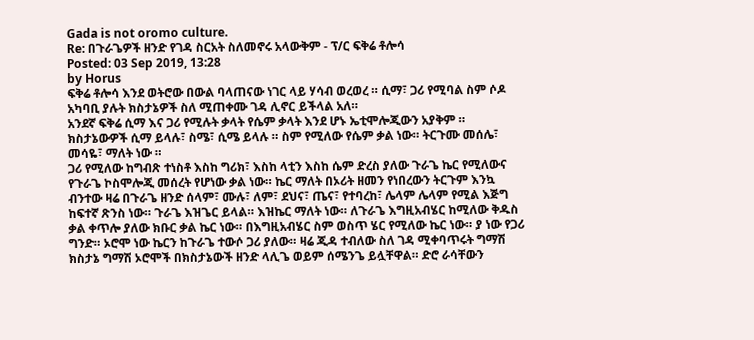Gada is not oromo culture.
Re: በጉራጌዎች ዘንድ የገዳ ስርአት ስለመኖሩ አላውቅም - ፕ/ር ፍቅሬ ቶሎሳ
Posted: 03 Sep 2019, 13:28
by Horus
ፍቅሬ ቶሎሳ እንደ ወትሮው በውል ባላጠናው ነገር ላይ ሃሳብ ወረወረ ። ሲማ፣ ጋሪ የሚባል ስም ሶዶ አካባቢ ያሉት ክስታኔዎች ስለ ሚጠቀሙ ገዳ ሊኖር ይችላል አለ።
አንደኛ ፍቅሬ ሲማ እና ጋሪ የሚሉት ቃላት የሴም ቃላት እንደ ሆኑ ኤቲሞሎጂውን አያቅም ። ክስታኔውዎች ሲማ ይላሉ፣ ስሜ፣ ሲሜ ይላሉ ። ስም የሚለው የሴም ቃል ነው። ትርጉሙ መሰሌ፣ መሳዬ፣ ማለት ነው ።
ጋሪ የሚለው ከግብጽ ተነስቶ እስከ ግሪክ፣ እስከ ላቲን እስከ ሴም ድረስ ያለው ጉራጌ ኬር የሚለውና የጉራጌ ኮስሞሎጂ መሰረት የሆነው ቃል ነው። ኬር ማለት በኦሪት ዘመን የነበረውን ትርጉም እንኳ ብንተው ዛሬ በጉራጌ ዘንድ ሰላም፣ ሙሉ፣ ለም፣ ደህና፣ ጤና፣ የተባረከ፣ ሌላም ሌላም የሚል እጅግ ከፍተኛ ጽንስ ነው። ጉራጌ እዝጌር ይላል። እዝኬር ማለት ነው። ለጉራጌ እግዚአብሄር ከሚለው ቅዱስ ቃል ቀጥሎ ያለው ክቡር ቃል ኬር ነው። በእግዚአብሄር ስም ወስጥ ሄር የሚለው ኬር ነው። ያ ነው የጋሪ ግንድ። ኦሮሞ ነው ኬርን ከጉራጌ ተውሶ ጋሪ ያለው። ዛሬ ጂዳ ተብለው ስለ ገዳ ሚቀባጥሩት ግማሽ ክስታኔ ግማሽ ኦሮሞች በክስታኔውች ዘንድ ላሊጌ ወይም ሰሜንጌ ይሏቸዋል። ድሮ ራሳቸውን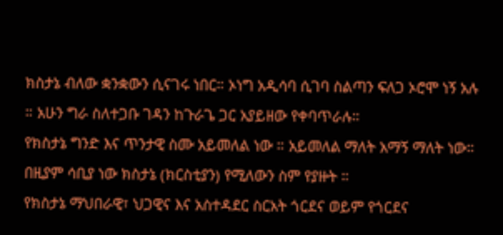ክስታኔ ብለው ቋንቋውን ሲናገሩ ነበር። ኦነግ አዲሳባ ሲገባ ስልጣን ፍለጋ ኦሮሞ ነኝ አሉ ። አሁን ግራ ስለተጋቡ ገዳን ከጉራጌ ጋር አያይዘው የቀባጥራሉ።
የክስታኔ ግንድ እና ጥንታዊ ስሙ አይመለል ነው ። አይመለል ማለት አማኝ ማለት ነው። በዚያም ሳቢያ ነው ክስታኔ (ክርስቲያን) የሚለውን ስም የያዙት ።
የክስታኔ ማህበራዊ፣ ህጋዊና እና አስተዳደር ስርአት ጎርደና ወይም የጎርደና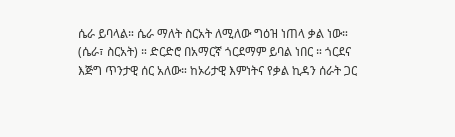ሴራ ይባላል። ሴራ ማለት ስርአት ለሚለው ግዕዝ ነጠላ ቃል ነው። (ሴራ፣ ስርአት) ። ድርድሮ በአማርኛ ጎርደማም ይባል ነበር ። ጎርደና እጅግ ጥንታዊ ሰር አለው። ከኦሪታዊ እምነትና የቃል ኪዳን ሰራት ጋር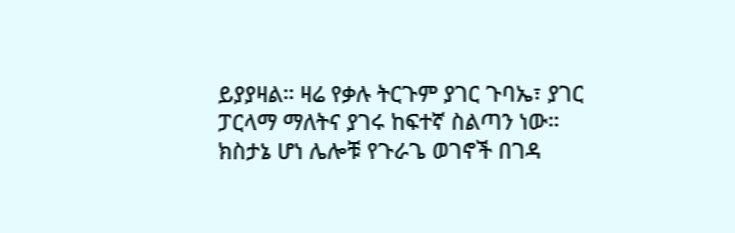ይያያዛል። ዛሬ የቃሉ ትርጉም ያገር ጉባኤ፣ ያገር ፓርላማ ማለትና ያገሩ ከፍተኛ ስልጣን ነው። ክስታኔ ሆነ ሌሎቹ የጉራጌ ወገኖች በገዳ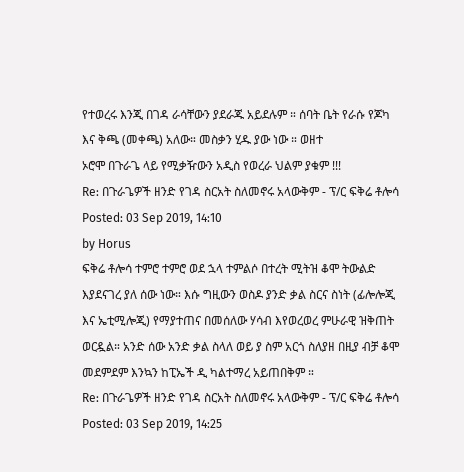የተወረሩ እንጂ በገዳ ራሳቸውን ያደራጁ አይደሉም ። ሰባት ቤት የራሱ የጆካ እና ቅጫ (መቀጫ) አለው። መስቃን ሂዱ ያው ነው ። ወዘተ
ኦሮሞ በጉራጌ ላይ የሚቃዥውን አዲስ የወረራ ህልም ያቁም !!!
Re: በጉራጌዎች ዘንድ የገዳ ስርአት ስለመኖሩ አላውቅም - ፕ/ር ፍቅሬ ቶሎሳ
Posted: 03 Sep 2019, 14:10
by Horus
ፍቅሬ ቶሎሳ ተምሮ ተምሮ ወደ ኋላ ተምልሶ በተረት ሚትዝ ቆሞ ትውልድ እያደናገረ ያለ ሰው ነው። እሱ ግዚውን ወስዶ ያንድ ቃል ስርና ስነት (ፊሎሎጂ እና ኤቲሚሎጂ) የማያተጠና በመሰለው ሃሳብ እየወረወረ ምሁራዊ ዝቅጠት ወርዷል። አንድ ሰው አንድ ቃል ስላለ ወይ ያ ስም አርጎ ስለያዘ በዚያ ብቻ ቆሞ መደምደም እንኳን ከፒኤች ዲ ካልተማረ አይጠበቅም ።
Re: በጉራጌዎች ዘንድ የገዳ ስርአት ስለመኖሩ አላውቅም - ፕ/ር ፍቅሬ ቶሎሳ
Posted: 03 Sep 2019, 14:25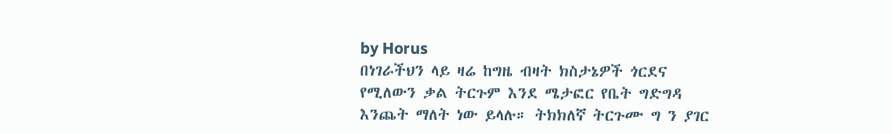by Horus
በነገራችህን ላይ ዛሬ ከግዜ ብዛት ክስታኔዎች ጎርደና የሚለውን ቃል ትርጉም እንደ ሜታፎር የቤት ግድግዳ እንጨት ማለት ነው ይላሉ። ትክክለኛ ትርጉሙ ግ ን ያገር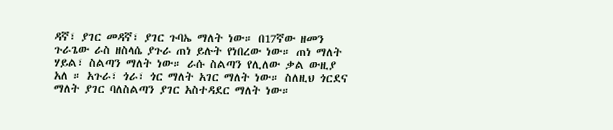ዳኛ፣ ያገር መዳኛ፣ ያገር ጉባኤ ማለት ነው። በ17ኛው ዘመን ጉራጌው ራስ ዘስላሴ ያጉራ ጠነ ይሉት የነበረው ነው። ጠነ ማለት ሃይል፣ ስልጣን ማለት ነው። ራሱ ስልጣን የሊለው ቃል ውዚያ አለ ። አጉራ፣ ጎራ፣ ጎር ማለት አገር ማለት ነው። ስለዚህ ጎርደና ማለት ያገር ባለስልጣን ያገር አስተዳደር ማለት ነው።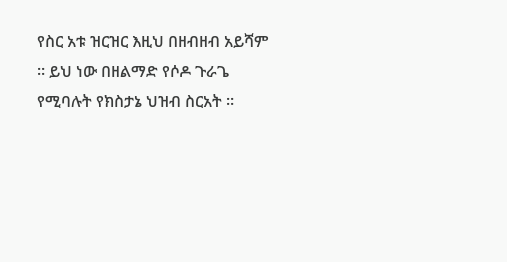የስር አቱ ዝርዝር እዚህ በዘብዘብ አይሻም ። ይህ ነው በዘልማድ የሶዶ ጉራጌ የሚባሉት የክስታኔ ህዝብ ስርአት ።